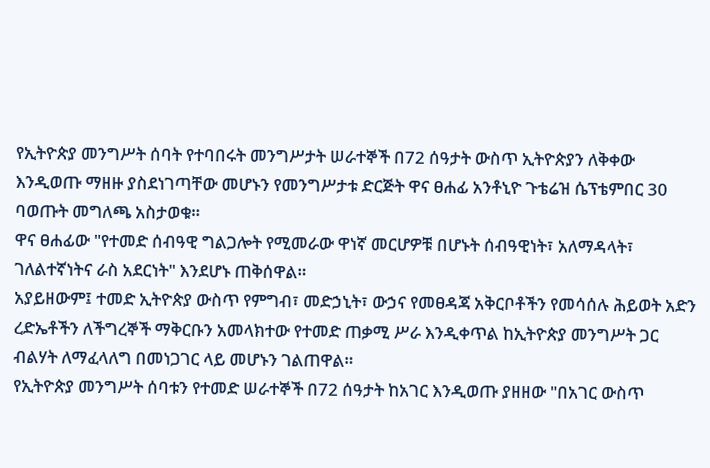የኢትዮጵያ መንግሥት ሰባት የተባበሩት መንግሥታት ሠራተኞች በ72 ሰዓታት ውስጥ ኢትዮጵያን ለቅቀው እንዲወጡ ማዘዙ ያስደነገጣቸው መሆኑን የመንግሥታቱ ድርጅት ዋና ፀሐፊ አንቶኒዮ ጉቴሬዝ ሴፕቴምበር 30 ባወጡት መግለጫ አስታወቁ።
ዋና ፀሐፊው "የተመድ ሰብዓዊ ግልጋሎት የሚመራው ዋነኛ መርሆዎቹ በሆኑት ሰብዓዊነት፣ አለማዳላት፣ ገለልተኛነትና ራስ አደርነት" እንደሆኑ ጠቅሰዋል።
አያይዘውም፤ ተመድ ኢትዮጵያ ውስጥ የምግብ፣ መድኃኒት፣ ውኃና የመፀዳጃ አቅርቦቶችን የመሳሰሉ ሕይወት አድን ረድኤቶችን ለችግረኞች ማቅርቡን አመላክተው የተመድ ጠቃሚ ሥራ እንዲቀጥል ከኢትዮጵያ መንግሥት ጋር ብልሃት ለማፈላለግ በመነጋገር ላይ መሆኑን ገልጠዋል።
የኢትዮጵያ መንግሥት ሰባቱን የተመድ ሠራተኞች በ72 ሰዓታት ከአገር እንዲወጡ ያዘዘው "በአገር ውስጥ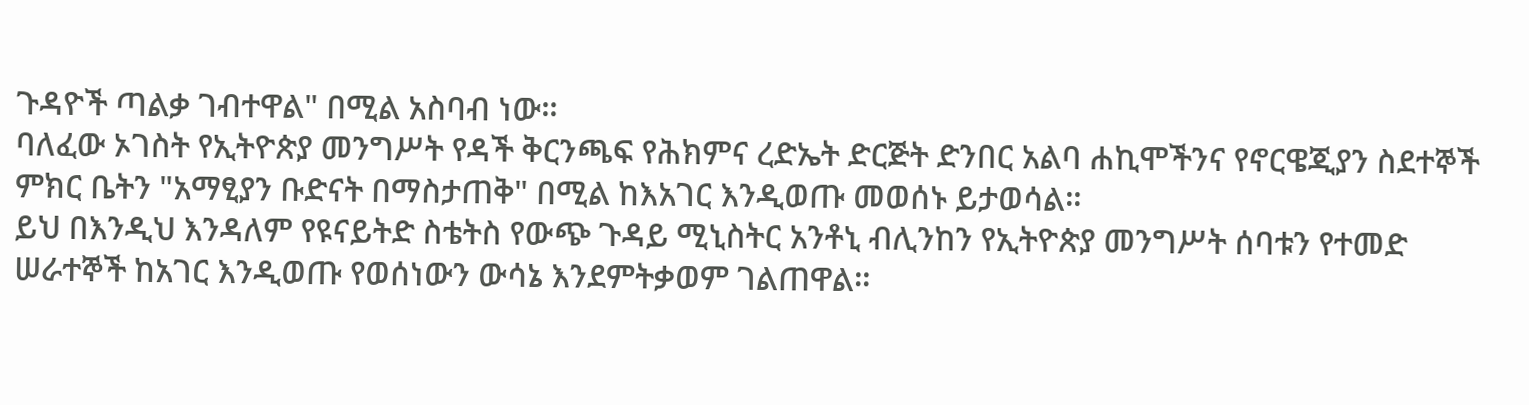ጉዳዮች ጣልቃ ገብተዋል" በሚል አስባብ ነው።
ባለፈው ኦገስት የኢትዮጵያ መንግሥት የዳች ቅርንጫፍ የሕክምና ረድኤት ድርጅት ድንበር አልባ ሐኪሞችንና የኖርዌጂያን ስደተኞች ምክር ቤትን "አማፂያን ቡድናት በማስታጠቅ" በሚል ከእአገር እንዲወጡ መወሰኑ ይታወሳል።
ይህ በእንዲህ እንዳለም የዩናይትድ ስቴትስ የውጭ ጉዳይ ሚኒስትር አንቶኒ ብሊንከን የኢትዮጵያ መንግሥት ሰባቱን የተመድ ሠራተኞች ከአገር እንዲወጡ የወሰነውን ውሳኔ እንደምትቃወም ገልጠዋል።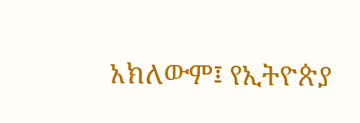አክለውም፤ የኢትዮጵያ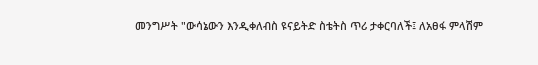መንግሥት "ውሳኔውን እንዲቀለብስ ዩናይትድ ስቴትስ ጥሪ ታቀርባለች፤ ለአፀፋ ምላሽም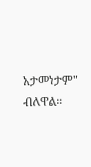አታመነታም" ብለዋል።